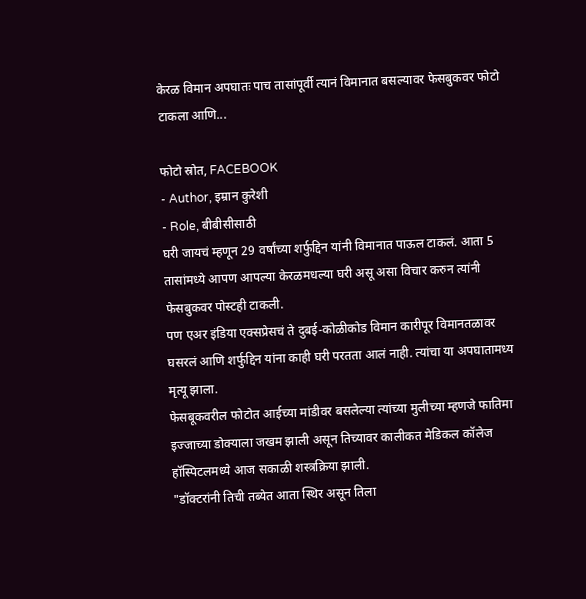केरळ विमान अपघातः पाच तासांपूर्वी त्यानं विमानात बसल्यावर फेसबुकवर फोटो टाकला आणि...

फोटो स्रोत, FACEBOOK
- Author, इम्रान कुरेशी
- Role, बीबीसीसाठी
घरी जायचं म्हणून 29 वर्षांच्या शर्फुद्दिन यांनी विमानात पाऊल टाकलं. आता 5 तासांमध्ये आपण आपल्या केरळमधल्या घरी असू असा विचार करुन त्यांनी फेसबुकवर पोस्टही टाकली.
पण एअर इंडिया एक्सप्रेसचं ते दुबई-कोळीकोड विमान कारीपूर विमानतळावर घसरलं आणि शर्फुद्दिन यांना काही घरी परतता आलं नाही. त्यांचा या अपघातामध्य मृत्यू झाला.
फेसबूकवरील फोटोत आईच्या मांडीवर बसलेल्या त्यांच्या मुलीच्या म्हणजे फातिमा इज्जाच्या डोक्याला जखम झाली असून तिच्यावर कालीकत मेडिकल कॉलेज हॉस्पिटलमध्ये आज सकाळी शस्त्रक्रिया झाली.
"डॉक्टरांनी तिची तब्येत आता स्थिर असून तिला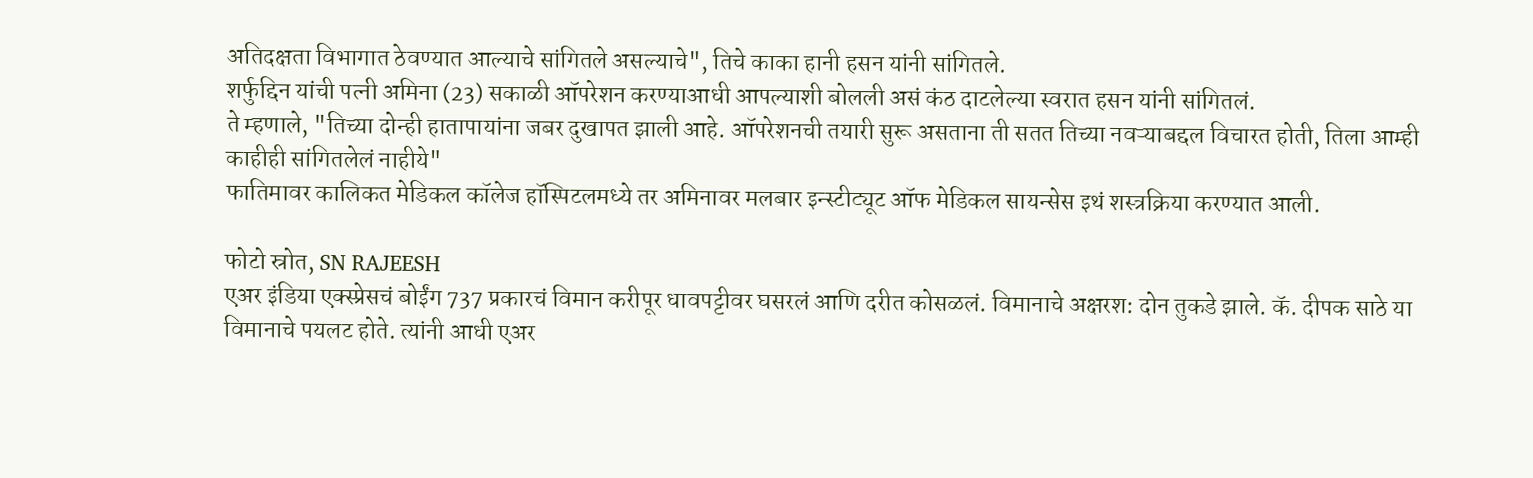अतिदक्षता विभागात ठेवण्यात आल्याचे सांगितले असल्याचे", तिचे काका हानी हसन यांनी सांगितले.
शर्फुद्दिन यांची पत्नी अमिना (23) सकाळी ऑपरेशन करण्याआधी आपल्याशी बोलली असं कंठ दाटलेल्या स्वरात हसन यांनी सांगितलं.
ते म्हणाले, "तिच्या दोन्ही हातापायांना जबर दुखापत झाली आहे. ऑपरेशनची तयारी सुरू असताना ती सतत तिच्या नवऱ्याबद्दल विचारत होती, तिला आम्ही काहीही सांगितलेलं नाहीये"
फातिमावर कालिकत मेडिकल कॉलेज हॉस्पिटलमध्ये तर अमिनावर मलबार इन्स्टीट्यूट ऑफ मेडिकल सायन्सेस इथं शस्त्रक्रिया करण्यात आली.

फोटो स्रोत, SN RAJEESH
एअर इंडिया एक्स्प्रेसचं बोईंग 737 प्रकारचं विमान करीपूर धावपट्टीवर घसरलं आणि दरीत कोसळलं. विमानाचे अक्षरश: दोन तुकडे झाले. कॅ. दीपक साठे या विमानाचे पयलट होते. त्यांनी आधी एअर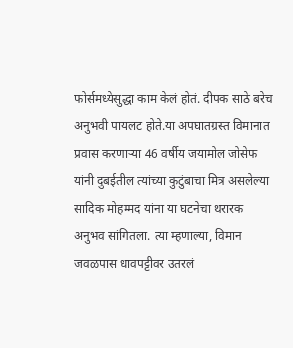फोर्समध्येसुद्धा काम केलं होतं. दीपक साठे बरेच अनुभवी पायलट होते.या अपघातग्रस्त विमानात प्रवास करणाऱ्या 46 वर्षीय जयामोल जोसेफ यांनी दुबईतील त्यांच्या कुटुंबाचा मित्र असलेल्या सादिक मोहम्मद यांना या घटनेचा थरारक अनुभव सांगितला. त्या म्हणाल्या, विमान जवळपास धावपट्टीवर उतरलं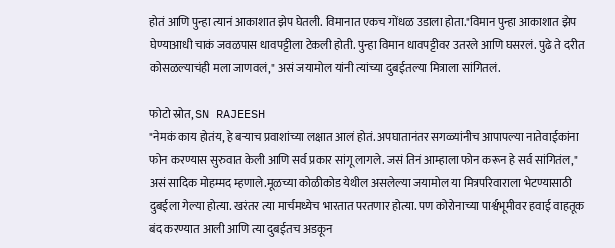होतं आणि पुन्हा त्यानं आकाशात झेप घेतली. विमानात एकच गोंधळ उडाला होता."विमान पुन्हा आकाशात झेप घेण्याआधी चाकं जवळपास धावपट्टीला टेकली होती. पुन्हा विमान धावपट्टीवर उतरले आणि घसरलं. पुढे ते दरीत कोसळल्याचंही मला जाणवलं," असं जयामोल यांनी त्यांच्या दुबईतल्या मित्राला सांगितलं.

फोटो स्रोत, SN RAJEESH
"नेमकं काय होतंय, हे बऱ्याच प्रवाशांच्या लक्षात आलं होतं. अपघातानंतर सगळ्यांनीच आपापल्या नातेवाईकांना फोन करण्यास सुरुवात केली आणि सर्व प्रकार सांगू लागले. जसं तिनं आम्हाला फोन करून हे सर्व सांगितंल," असं सादिक मोहम्मद म्हणाले.मूळच्या कोळीकोड येथील असलेल्या जयामोल या मित्रपरिवाराला भेटण्यासाठी दुबईला गेल्या होत्या. खरंतर त्या मार्चमध्येच भारतात परतणार होत्या. पण कोरोनाच्या पार्श्वभूमीवर हवाई वाहतूक बंद करण्यात आली आणि त्या दुबईतच अडकून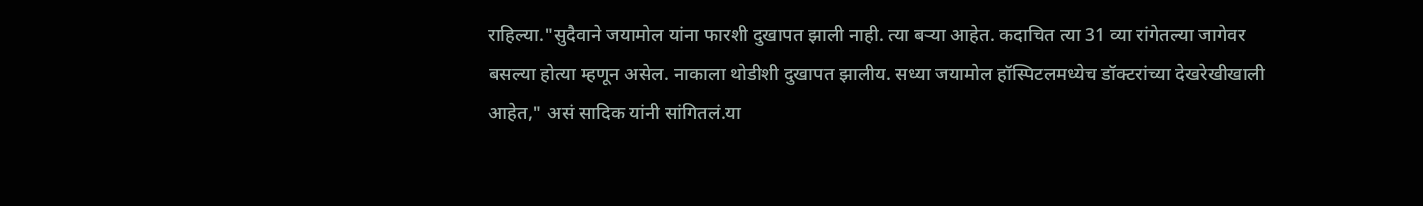राहिल्या."सुदैवाने जयामोल यांना फारशी दुखापत झाली नाही. त्या बऱ्या आहेत. कदाचित त्या 31 व्या रांगेतल्या जागेवर बसल्या होत्या म्हणून असेल. नाकाला थोडीशी दुखापत झालीय. सध्या जयामोल हॉस्पिटलमध्येच डॉक्टरांच्या देखरेखीखाली आहेत," असं सादिक यांनी सांगितलं.या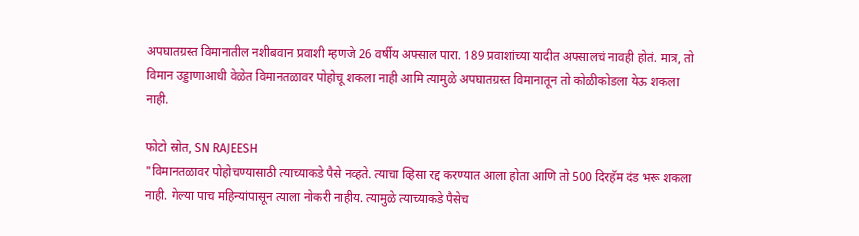अपघातग्रस्त विमानातील नशीबवान प्रवाशी म्हणजे 26 वर्षीय अफ्साल पारा. 189 प्रवाशांच्या यादीत अफ्सालचं नावही होतं. मात्र, तो विमान उड्डाणाआधी वेळेत विमानतळावर पोहोचू शकला नाही आमि त्यामुळे अपघातग्रस्त विमानातून तो कोळीकोडला येऊ शकला नाही.

फोटो स्रोत, SN RAJEESH
"विमानतळावर पोहोचण्यासाठी त्याच्याकडे पैसे नव्हते. त्याचा व्हिसा रद्द करण्यात आला होता आणि तो 500 दिरहॅम दंड भरू शकला नाही. गेल्या पाच महिन्यांपासून त्याला नोकरी नाहीय. त्यामुळे त्याच्याकडे पैसेच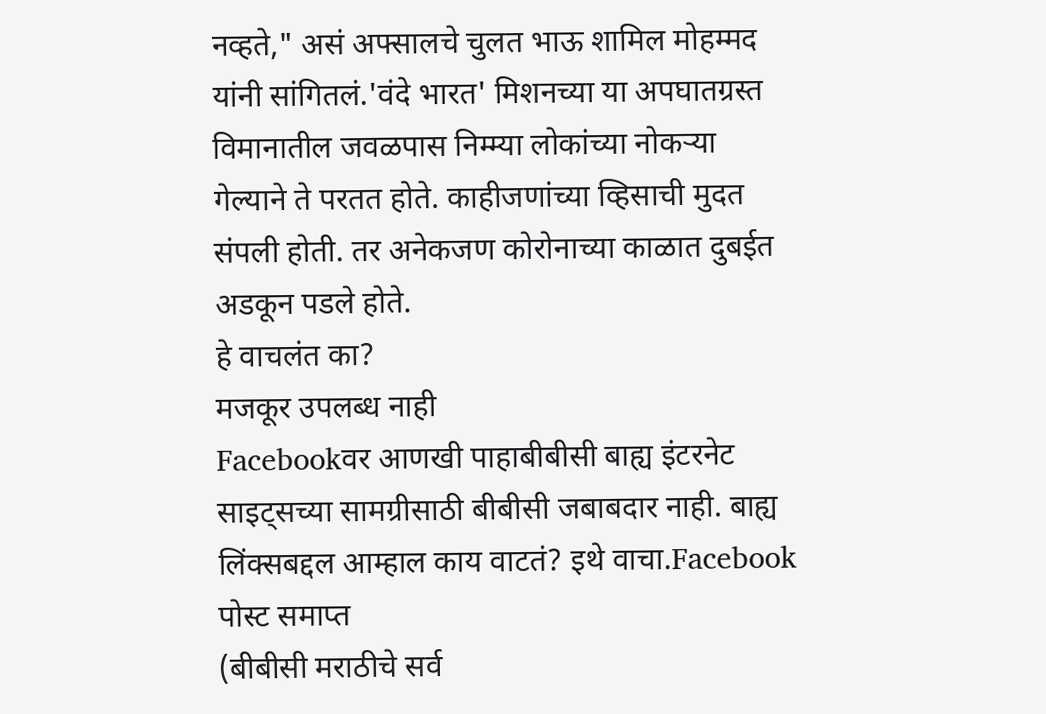नव्हते," असं अफ्सालचे चुलत भाऊ शामिल मोहम्मद यांनी सांगितलं.'वंदे भारत' मिशनच्या या अपघातग्रस्त विमानातील जवळपास निम्म्या लोकांच्या नोकऱ्या गेल्याने ते परतत होते. काहीजणांच्या व्हिसाची मुदत संपली होती. तर अनेकजण कोरोनाच्या काळात दुबईत अडकून पडले होते.
हे वाचलंत का?
मजकूर उपलब्ध नाही
Facebookवर आणखी पाहाबीबीसी बाह्य इंटरनेट साइट्सच्या सामग्रीसाठी बीबीसी जबाबदार नाही. बाह्य लिंक्सबद्दल आम्हाल काय वाटतं? इथे वाचा.Facebook पोस्ट समाप्त
(बीबीसी मराठीचे सर्व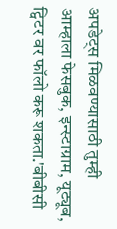अपडेट्स मिळवण्यासाठी तुम्ही आम्हाला फेसबुक, इन्स्टाग्राम, यूट्यूब, ट्विटर वर फॉलो करू शकता.'बीबीसी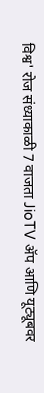विश्व' रोज संध्याकाळी 7 वाजता JioTV ॲप आणि यूट्यूबवर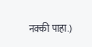नक्की पाहा.)